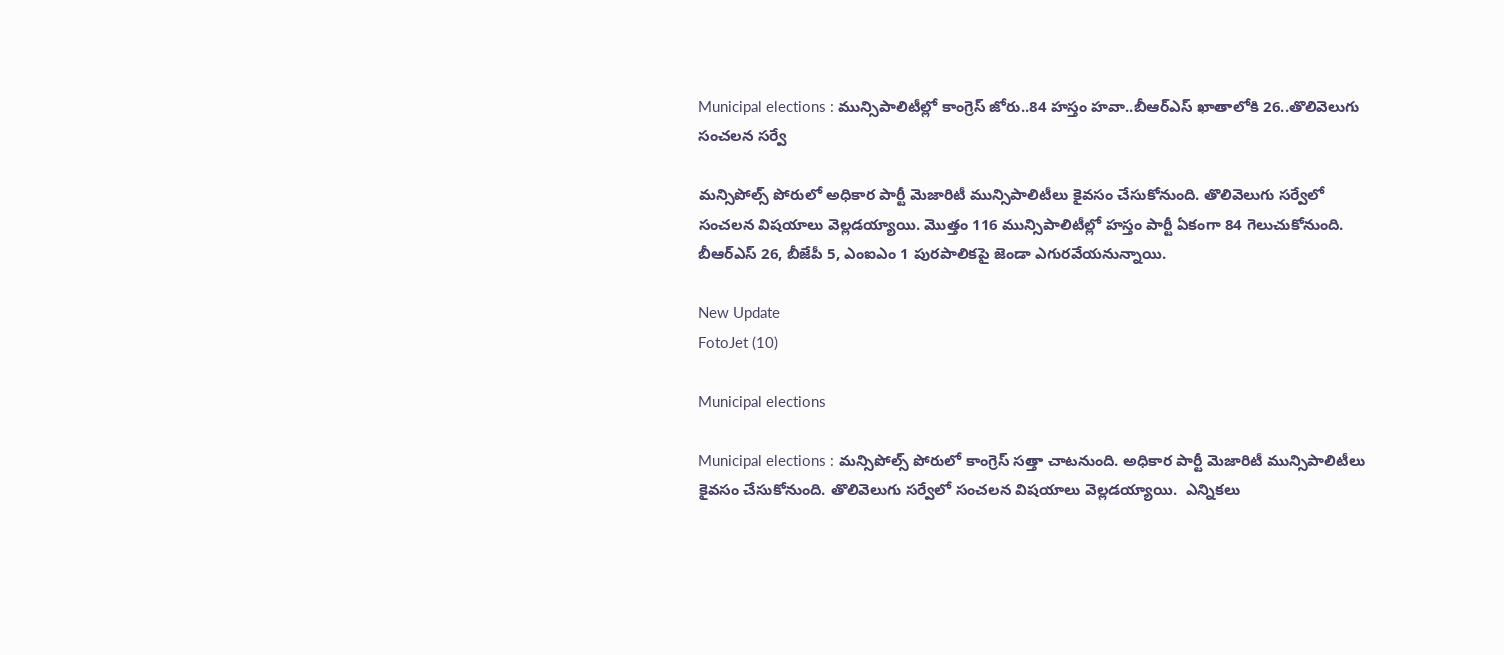Municipal elections : మున్సిపాలిటీల్లో కాంగ్రెస్ జోరు..84 హస్తం హవా..బీఆర్‌ఎస్‌ ఖాతాలోకి 26..తొలివెలుగు సంచలన సర్వే

మన్సిపోల్స్‌ పోరులో అధికార పార్టీ మెజారిటీ మున్సిపాలిటీలు కైవసం చేసుకోనుంది. తొలివెలుగు సర్వేలో సంచలన విషయాలు వెల్లడయ్యాయి. మొత్తం 116 మున్సిపాలిటీల్లో హస్తం పార్టీ ఏకంగా 84 గెలుచుకోనుంది. బీఆర్‌ఎస్‌ 26, బీజేపీ 5, ఎంఐఎం 1 పురపాలికపై జెండా ఎగురవేయనున్నాయి.

New Update
FotoJet (10)

Municipal elections

Municipal elections : మన్సిపోల్స్‌ పోరులో కాంగ్రెస్‌ సత్తా చాటనుంది. అధికార పార్టీ మెజారిటీ మున్సిపాలిటీలు కైవసం చేసుకోనుంది. తొలివెలుగు సర్వేలో సంచలన విషయాలు వెల్లడయ్యాయి.  ఎన్నికలు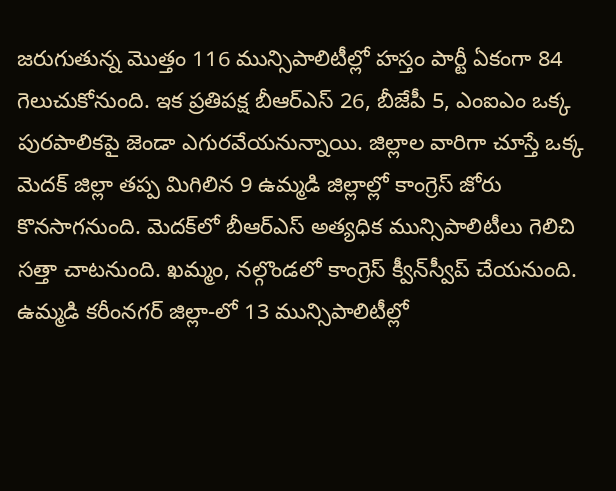జరుగుతున్న మొత్తం 116 మున్సిపాలిటీల్లో హస్తం పార్టీ ఏకంగా 84 గెలుచుకోనుంది. ఇక ప్రతిపక్ష బీఆర్‌ఎస్‌ 26, బీజేపీ 5, ఎంఐఎం ఒక్క పురపాలికపై జెండా ఎగురవేయనున్నాయి. జిల్లాల వారిగా చూస్తే ఒక్క మెదక్‌ జిల్లా తప్ప మిగిలిన 9 ఉమ్మడి జిల్లాల్లో కాంగ్రెస్‌ జోరు కొనసాగనుంది. మెదక్‌లో బీఆర్‌ఎస్‌ అత్యధిక మున్సిపాలిటీలు గెలిచి సత్తా చాటనుంది. ఖమ్మం, నల్గొండలో కాంగ్రెస్‌ క్వీన్‌స్వీప్‌ చేయనుంది. ఉమ్మడి కరీంనగర్‌ జిల్లా-లో 13 మున్సిపాలిటీల్లో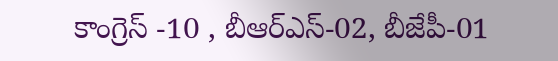కాంగ్రెస్ -10 , బీఆర్ఎస్-02, బీజేపీ-01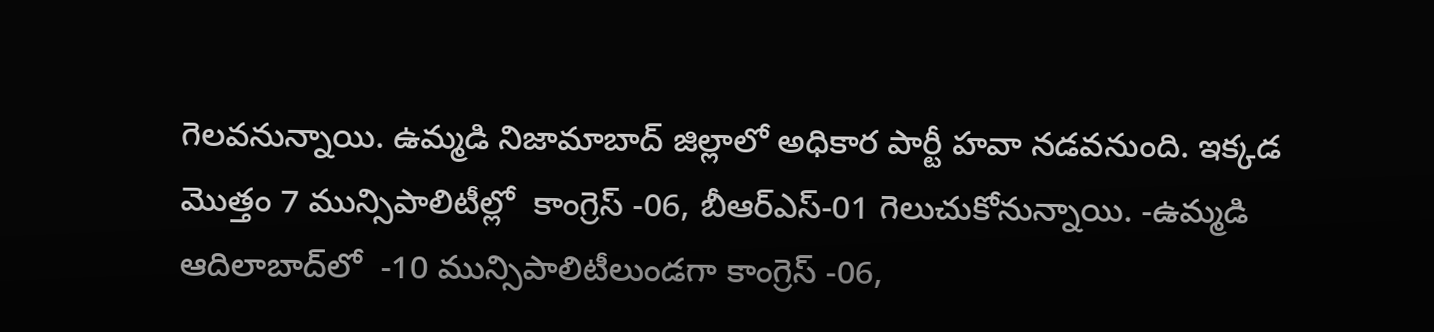గెలవనున్నాయి. ఉమ్మడి నిజామాబాద్ జిల్లాలో అధికార పార్టీ హవా నడవనుంది. ఇక్కడ మొత్తం 7 మున్సిపాలిటీల్లో  కాంగ్రెస్ -06, బీఆర్ఎస్-01 గెలుచుకోనున్నాయి. -ఉమ్మడి ఆదిలాబాద్‌లో  -10 మున్సిపాలిటీలుండగా కాంగ్రెస్ -06,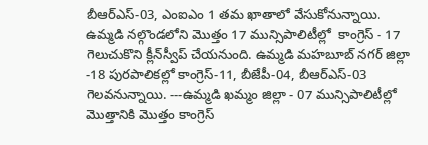బీఆర్ఎస్-03, ఎంఐఎం 1 తమ ఖాతాలో వేసుకోనున్నాయి. ఉమ్మడి నల్గొండలోని మొత్తం 17 మున్సిపాలిటీల్లో  కాంగ్రెస్ - 17 గెలుచుకొని క్లీన్‌స్వీప్‌ చేయనుంది. ఉమ్మడి మహబూబ్ నగర్ జిల్లా -18 పురపాలికల్లో కాంగ్రెస్-11, బీజేపీ-04, బీఆర్ఎస్-03 గెలవనున్నాయి. ---ఉమ్మడి ఖమ్మం జిల్లా - 07 మున్సిపాలిటీల్లో మొత్తానికి మొత్తం కాంగ్రెస్‌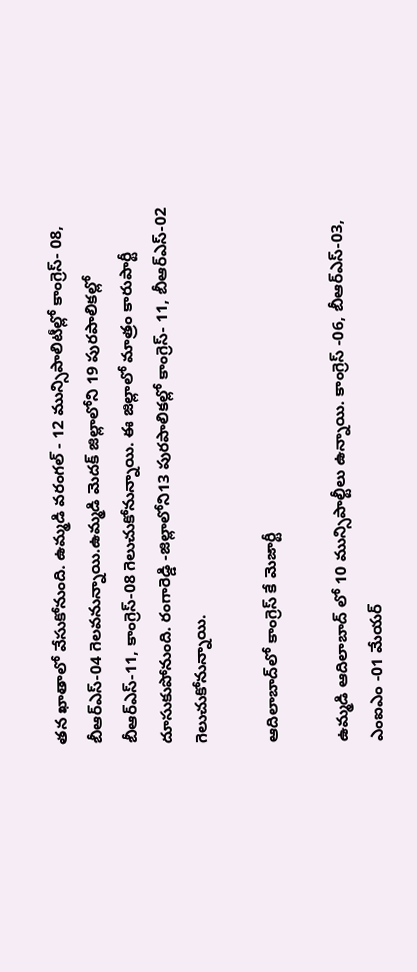తన ఖాతాలో వేసుకోనుంది. ఉమ్మడి వరంగల్ - 12 మున్సిపాలిటీల్లో కాంగ్రెస్- 08, బీఆర్ఎస్-04 గెలవనున్నాయి.ఉమ్మడి మెదక్ జిల్లాలోని 19 పురపాలికల్లో బీఆర్ఎస్-11, కాంగ్రెస్-08 గెలుచుకోనున్నాయి. ఈ జిల్లాలో మాత్రం కారుపార్టీ దూసుకుపోనుంది. రంగారెడ్డి -జిల్లాలోని13 పురపాలికల్లో కాంగ్రెస్- 11, బీఆర్ఎస్-02 గెలుచుకోనున్నాయి.

ఆదిలాబాద్‌లో కాంగ్రెస్ కే మెజార్టీ

ఉమ్మడి ఆదిలాబాద్ లో 10 మున్సిపాల్టీలు ఉన్నాయి. కాంగ్రెస్ -06, బీఆర్ఎస్-03, ఎంఐఎం -01 మేయర్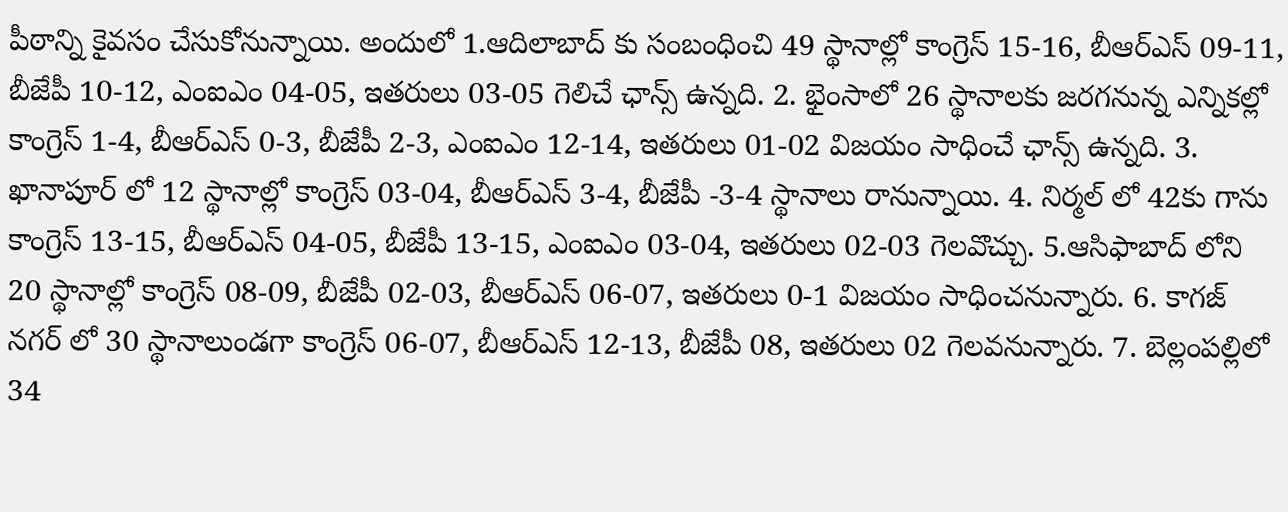పీఠాన్ని కైవసం చేసుకోనున్నాయి. అందులో 1.ఆదిలాబాద్‌ కు సంబంధించి 49 స్థానాల్లో కాంగ్రెస్ 15-16, బీఆర్ఎస్‌ 09-11, బీజేపీ 10-12, ఎంఐఎం 04-05, ఇతరులు 03-05 గెలిచే ఛాన్స్ ఉన్నది. 2. భైంసాలో 26 స్థానాలకు జరగనున్న ఎన్నికల్లో కాంగ్రెస్ 1-4, బీఆర్ఎస్‌ 0-3, బీజేపీ 2-3, ఎంఐఎం 12-14, ఇతరులు 01-02 విజయం సాధించే ఛాన్స్ ఉన్నది. 3. ఖానాపూర్‌ లో 12 స్థానాల్లో కాంగ్రెస్ 03-04, బీఆర్ఎస్‌ 3-4, బీజేపీ -3-4 స్థానాలు రానున్నాయి. 4. నిర్మల్‌ లో 42కు గాను కాంగ్రెస్ 13-15, బీఆర్ఎస్ 04-05, బీజేపీ 13-15, ఎంఐఎం 03-04, ఇతరులు 02-03 గెలవొచ్చు. 5.ఆసిఫాబాద్‌ లోని 20 స్థానాల్లో కాంగ్రెస్ 08-09, బీజేపీ 02-03, బీఆర్ఎస్ 06-07, ఇతరులు 0-1 విజయం సాధించనున్నారు. 6. కాగజ్‌ నగర్‌ లో 30 స్థానాలుండగా కాంగ్రెస్ 06-07, బీఆర్ఎస్ 12-13, బీజేపీ 08, ఇతరులు 02 గెలవనున్నారు. 7. బెల్లంపల్లిలో 34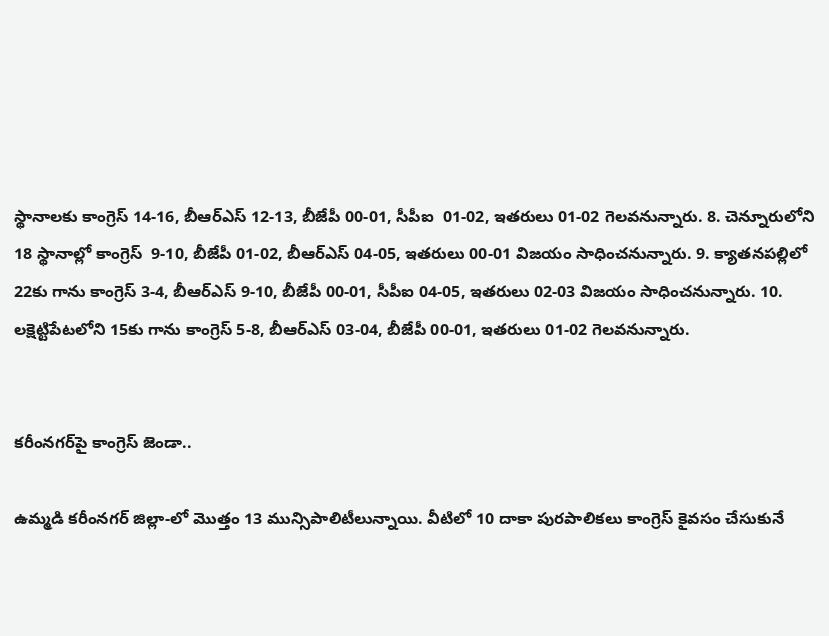స్థానాలకు కాంగ్రెస్‌ 14-16, బీఆర్ఎస్‌ 12-13, బీజేపీ 00-01, సీపీఐ  01-02, ఇతరులు 01-02 గెలవనున్నారు. 8. చెన్నూరులోని 18 స్థానాల్లో కాంగ్రెస్  9-10, బీజేపీ 01-02, బీఆర్ఎస్ 04-05, ఇతరులు 00-01 విజయం సాధించనున్నారు. 9. క్యాతనపల్లిలో 22కు గాను కాంగ్రెస్ 3-4, బీఆర్ఎస్‌ 9-10, బీజేపీ 00-01, సీపీఐ 04-05, ఇతరులు 02-03 విజయం సాధించనున్నారు. 10. లక్షెట్టిపేటలోని 15కు గాను కాంగ్రెస్ 5-8, బీఆర్ఎస్ 03-04, బీజేపీ 00-01, ఇతరులు 01-02 గెలవనున్నారు.


కరీంనగర్‌పై కాంగ్రెస్‌ జెండా..

ఉమ్మడి కరీంనగర్‌ జిల్లా-లో మొత్తం 13 మున్సిపాలిటీలున్నాయి. వీటిలో 10 దాకా పురపాలికలు కాంగ్రెస్‌ కైవసం చేసుకునే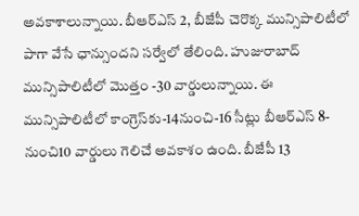అవకాశాలున్నాయి. బీఆర్‌ఎస్‌ 2, బీజేపీ చెరొక్క మున్సిపాలిటీలో పాగా వేసే ఛాన్సుందని సర్వేలో తేలింది. హుజురాబాద్‌ మున్సిపాలిటీలో మొత్తం -30 వార్డులున్నాయి. ఈ మున్సిపాలిటీలో కాంగ్రెస్‌కు-14నుంచి-16 సీట్లు బీఆర్‌ఎస్‌ 8-నుంచి10 వార్డులు గెలిచే అవకాశం ఉంది. బీజేపీ 13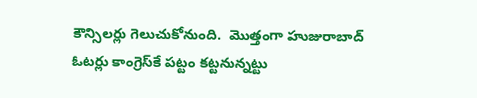కౌన్సిలర్లు గెలుచుకోనుంది.  మొత్తంగా హుజురాబాద్‌ ఓటర్లు కాంగ్రెస్‌కే పట్టం కట్టనున్నట్టు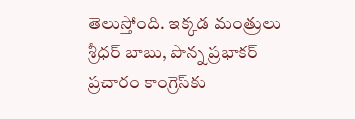తెలుస్తోంది. ఇక్కడ మంత్రులు శ్రీధర్‌ బాబు, పొన్న ప్రభాకర్ ప్రచారం కాంగ్రెస్‌కు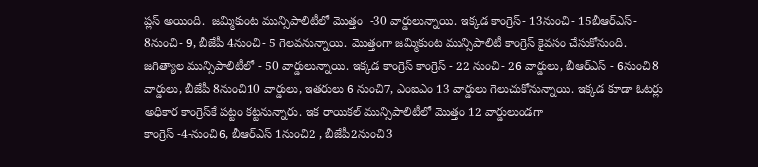ప్లస్ అయింది.  జమ్మికుంట మున్సిపాలిటీలో మొత్తం  -30 వార్డులున్నాయి. ఇక్కడ కాంగ్రెస్- 13నుంచి- 15బీఆర్‌ఎస్‌- 8నుంచి- 9, బీజేపీ 4నుంచి- 5 గెలవనున్నాయి. మొత్తంగా జమ్మికుంట మున్సిపాలిటీ కాంగ్రెస్ కైవసం చేసుకోనుంది.  జగిత్యాల మున్సిపాలిటీలో - 50 వార్డులున్నాయి. ఇక్కడ కాంగ్రెస్‌ కాంగ్రెస్ - 22 నుంచి- 26 వార్డులు, బీఆర్ఎస్ - 6నుంచి8 వార్డులు, బీజేపీ 8నుంచి10 వార్డులు, ఇతరులు 6 నుంచి7, ఎంఐఎం 13 వార్డులు గెలుచుకోనున్నాయి. ఇక్కడ కూడా ఓటర్లు అధికార కాంగ్రెస్‌కే పట్టం కట్టనున్నారు. ఇక రాయికల్‌ మున్సిపాలిటీలో మొత్తం 12 వార్డులుండగా
కాంగ్రెస్ -4-నుంచి6, బీఆర్‌ఎస్‌ 1నుంచి2 , బీజేపీ2నుంచి3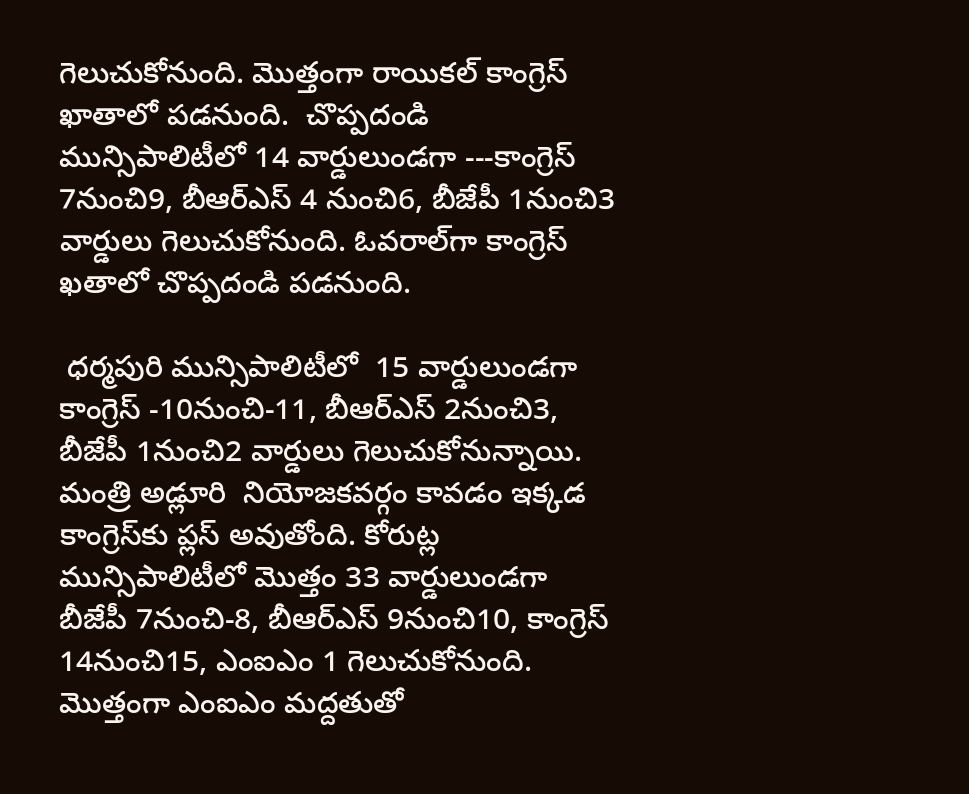గెలుచుకోనుంది. మొత్తంగా రాయికల్‌ కాంగ్రెస్‌ ఖాతాలో పడనుంది.  చొప్పదండి మున్సిపాలిటీలో 14 వార్డులుండగా ---కాంగ్రెస్ 7నుంచి9, బీఆర్‌ఎస్‌ 4 నుంచి6, బీజేపీ 1నుంచి3 వార్డులు గెలుచుకోనుంది. ఓవరాల్‌గా కాంగ్రెస్‌ ఖతాలో చొప్పదండి పడనుంది.

 ధర్మపురి మున్సిపాలిటీలో  15 వార్డులుండగా కాంగ్రెస్ -10నుంచి-11, బీఆర్‌ఎస్‌ 2నుంచి3, బీజేపీ 1నుంచి2 వార్డులు గెలుచుకోనున్నాయి. మంత్రి అడ్లూరి  నియోజకవర్గం కావడం ఇక్కడ కాంగ్రెస్‌కు ప్లస్‌ అవుతోంది. కోరుట్ల మున్సిపాలిటీలో మొత్తం 33 వార్డులుండగా బీజేపీ 7నుంచి-8, బీఆర్‌ఎస్‌ 9నుంచి10, కాంగ్రెస్‌ 14నుంచి15, ఎంఐఎం 1 గెలుచుకోనుంది. మొత్తంగా ఎంఐఎం మద్దతుతో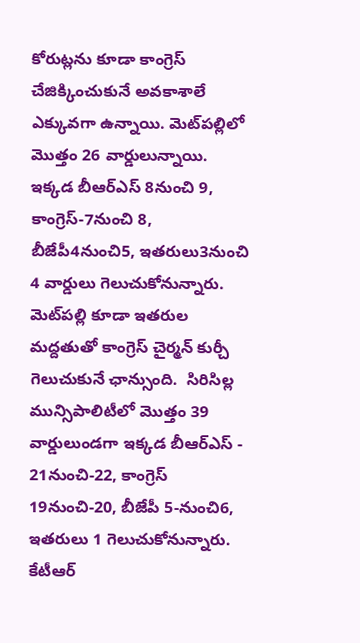కోరుట్లను కూడా కాంగ్రెస్ చేజిక్కించుకునే అవకాశాలే ఎక్కువగా ఉన్నాయి. మెట్‌పల్లిలో మొత్తం 26 వార్డులున్నాయి. ఇక్కడ బీఆర్ఎస్‌ 8నుంచి 9, కాంగ్రెస్‌-7నుంచి 8, బీజేపీ4నుంచి5, ఇతరులు3నుంచి 4 వార్డులు గెలుచుకోనున్నారు. మెట్‌పల్లి కూడా ఇతరుల మద్దతుతో కాంగ్రెస్‌ చైర్మన్‌ కుర్చీ గెలుచుకునే ఛాన్సుంది.  సిరిసిల్ల మున్సిపాలిటీలో మొత్తం 39 వార్డులుండగా ఇక్కడ బీఆర్ఎస్ - 21నుంచి-22, కాంగ్రెస్  19నుంచి-20, బీజేపీ 5-నుంచి6, ఇతరులు 1 గెలుచుకోనున్నారు. కేటీఆర్‌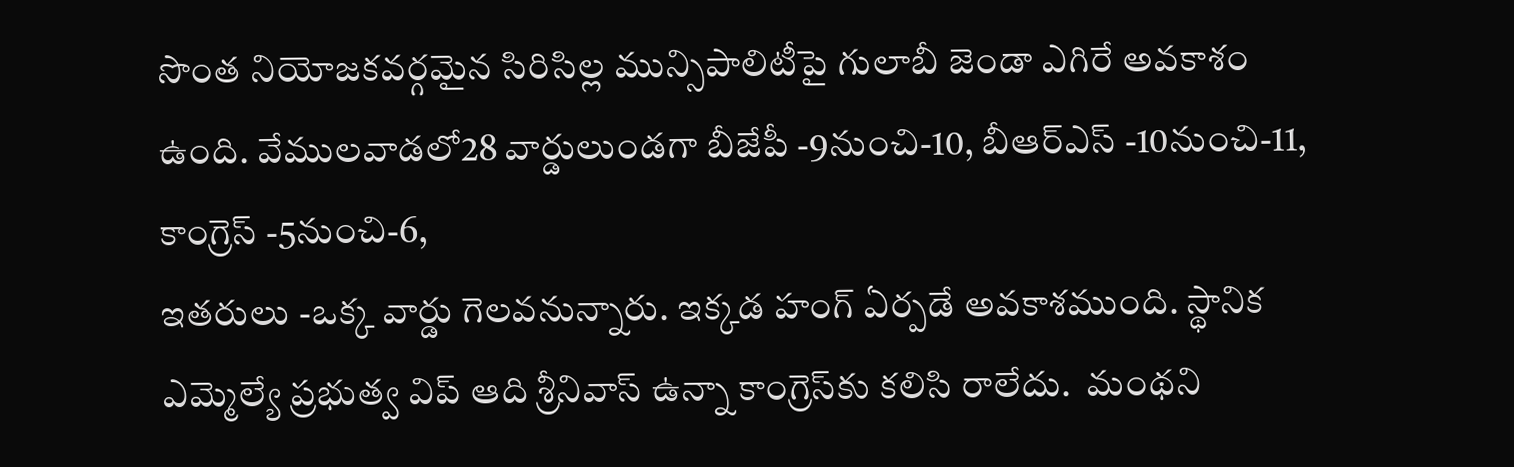సొంత నియోజకవర్గమైన సిరిసిల్ల మున్సిపాలిటీపై గులాబీ జెండా ఎగిరే అవకాశం ఉంది. వేములవాడలో28 వార్డులుండగా బీజేపీ -9నుంచి-10, బీఆర్ఎస్‌ -10నుంచి-11, కాంగ్రెస్ -5నుంచి-6,
ఇతరులు -ఒక్క వార్డు గెలవనున్నారు. ఇక్కడ హంగ్‌ ఏర్పడే అవకాశముంది. స్థానిక ఎమ్మెల్యే ప్రభుత్వ విప్‌ ఆది శ్రీనివాస్‌ ఉన్నా కాంగ్రెస్‌కు కలిసి రాలేదు.  మంథని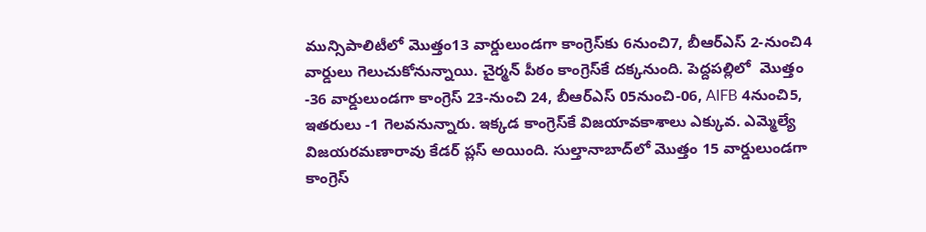మున్సిపాలిటీలో మొత్తం13 వార్డులుండగా కాంగ్రెస్‌కు 6నుంచి7, బీఆర్‌ఎస్‌ 2-నుంచి4  వార్డులు గెలుచుకోనున్నాయి. చైర్మన్‌ పీఠం కాంగ్రెస్‌కే దక్కనుంది. పెద్దపల్లిలో  మొత్తం -36 వార్డులుండగా కాంగ్రెస్ 23-నుంచి 24, బీఆర్ఎస్ 05నుంచి-06, AIFB 4నుంచి5, ఇతరులు -1 గెలవనున్నారు. ఇక్కడ కాంగ్రెస్‌కే విజయావకాశాలు ఎక్కువ. ఎమ్మెల్యే విజయరమణారావు కేడర్ ప్లస్‌ అయింది. సుల్తానాబాద్‌లో మొత్తం 15 వార్డులుండగా కాంగ్రెస్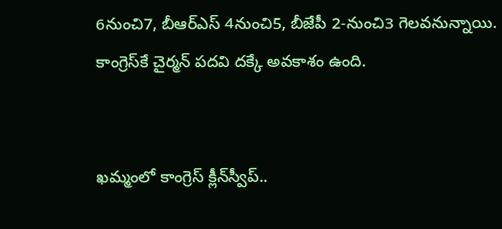6నుంచి7, బీఆర్ఎస్ 4నుంచి5, బీజేపీ 2-నుంచి3 గెలవనున్నాయి.  కాంగ్రెస్‌కే చైర్మన్ పదవి దక్కే అవకాశం ఉంది.


ఖమ్మంలో కాంగ్రెస్ క్లీన్‌స్వీప్..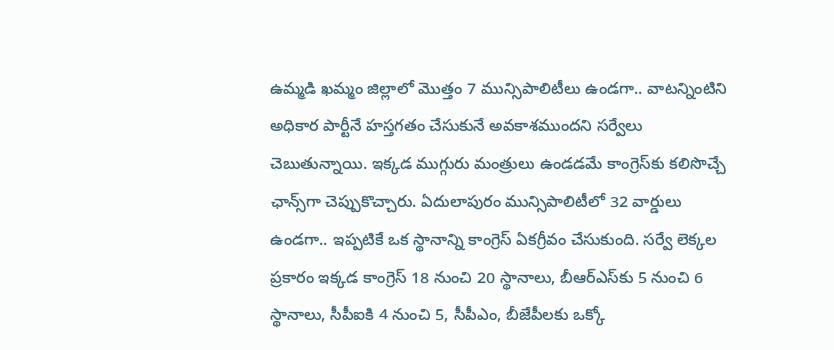ఉమ్మడి ఖమ్మం జిల్లాలో మొత్తం 7 మున్సిపాలిటీలు ఉండగా.. వాటన్నింటిని అధికార పార్టీనే హస్తగతం చేసుకునే అవకాశముందని సర్వేలు చెబుతున్నాయి. ఇక్కడ ముగ్గురు మంత్రులు ఉండడమే కాంగ్రెస్‌కు కలిసొచ్చే ఛాన్స్‌గా చెప్పుకొచ్చారు. ఏదులాపురం మున్సిపాలిటీలో 32 వార్డులు ఉండగా.. ఇప్పటికే ఒక స్థానాన్ని కాంగ్రెస్ ఏకగ్రీవం చేసుకుంది. సర్వే లెక్కల ప్రకారం ఇక్కడ కాంగ్రెస్‌ 18 నుంచి 20 స్థానాలు, బీఆర్ఎస్‌కు 5 నుంచి 6 స్థానాలు, సీపీఐకి 4 నుంచి 5, సీపీఎం, బీజేపీలకు ఒక్కో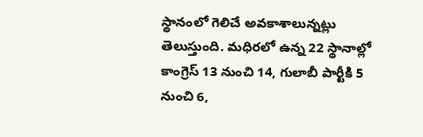స్థానంలో గెలిచే అవకాశాలున్నట్లు తెలుస్తుంది. మధిరలో ఉన్న 22 స్థానాల్లో కాంగ్రెస్ 13 నుంచి 14, గులాబీ పార్టీకి 5 నుంచి 6,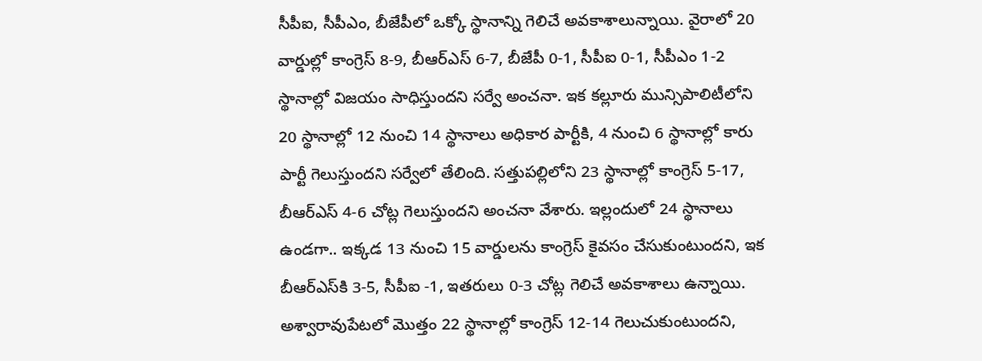సీపీఐ, సీపీఎం, బీజేపీలో ఒక్కో స్థానాన్ని గెలిచే అవకాశాలున్నాయి. వైరాలో 20 వార్డుల్లో కాంగ్రెస్ 8-9, బీఆర్ఎస్ 6-7, బీజేపీ 0-1, సీపీఐ 0-1, సీపీఎం 1-2 స్థానాల్లో విజయం సాధిస్తుందని సర్వే అంచనా. ఇక కల్లూరు మున్సిపాలిటీలోని 20 స్థానాల్లో 12 నుంచి 14 స్థానాలు అధికార పార్టీకి, 4 నుంచి 6 స్థానాల్లో కారు పార్టీ గెలుస్తుందని సర్వేలో తేలింది. సత్తుపల్లిలోని 23 స్థానాల్లో కాంగ్రెస్ 5-17, బీఆర్ఎస్ 4-6 చోట్ల గెలుస్తుందని అంచనా వేశారు. ఇల్లందులో 24 స్థానాలు ఉండగా.. ఇక్కడ 13 నుంచి 15 వార్డులను కాంగ్రెస్ కైవసం చేసుకుంటుందని, ఇక బీఆర్ఎస్‌కి 3-5, సీపీఐ -1, ఇతరులు 0-3 చోట్ల గెలిచే అవకాశాలు ఉన్నాయి. అశ్వారావుపేటలో మొత్తం 22 స్థానాల్లో కాంగ్రెస్ 12-14 గెలుచుకుంటుందని,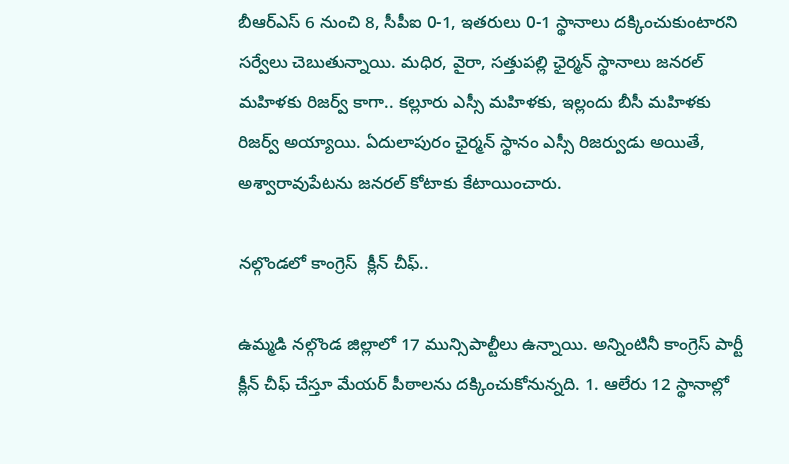బీఆర్ఎస్ 6 నుంచి 8, సీపీఐ 0-1, ఇతరులు 0-1 స్థానాలు దక్కించుకుంటారని సర్వేలు చెబుతున్నాయి. మధిర, వైరా, సత్తుపల్లి ఛైర్మన్ స్థానాలు జనరల్ మహిళకు రిజర్వ్ కాగా.. కల్లూరు ఎస్సీ మహిళకు, ఇల్లందు బీసీ మహిళకు రిజర్వ్ అయ్యాయి. ఏదులాపురం ఛైర్మన్‌ స్థానం ఎస్సీ రిజర్వుడు అయితే, అశ్వారావుపేటను జనరల్‌ కోటాకు కేటాయించారు.

నల్గొండలో కాంగ్రెస్  క్లీన్ చీఫ్..

ఉమ్మడి నల్గొండ జిల్లాలో 17 మున్సిపాల్టీలు ఉన్నాయి. అన్నింటినీ కాంగ్రెస్ పార్టీ క్లీన్ చీఫ్ చేస్తూ మేయర్ పీఠాలను దక్కించుకోనున్నది. 1. ఆలేరు 12 స్థానాల్లో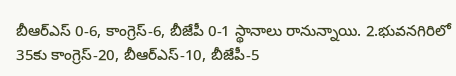బీఆర్ఎస్ 0-6, కాంగ్రెస్-6, బీజేపీ 0-1 స్థానాలు రానున్నాయి. 2.భువనగిరిలో 35కు కాంగ్రెస్-20, బీఆర్ఎస్-10, బీజేపీ-5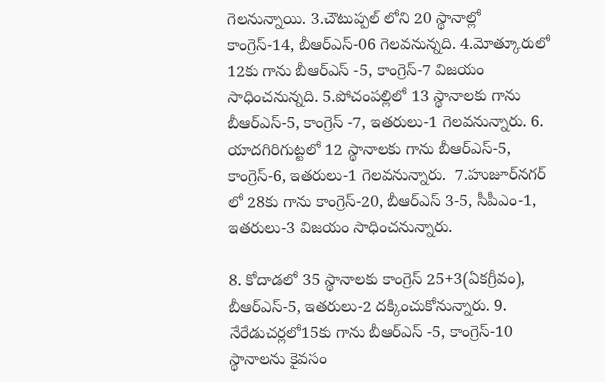గెలనున్నాయి. 3.చౌటుప్పల్‌ లోని 20 స్థానాల్లో కాంగ్రెస్-14, బీఆర్ఎస్-06 గెలవనున్నది. 4.మోత్కూరులో 12కు గాను బీఆర్ఎస్ -5, కాంగ్రెస్-7 విజయం సాధించనున్నది. 5.పోచంపల్లిలో 13 స్థానాలకు గాను బీఆర్ఎస్-5, కాంగ్రెస్ -7, ఇతరులు-1 గెలవనున్నారు. 6. యాదగిరిగుట్టలో 12 స్థానాలకు గాను బీఆర్ఎస్-5, కాంగ్రెస్-6, ఇతరులు-1 గెలవనున్నారు.  7.హుజూర్‌నగర్‌ లో 28కు గాను కాంగ్రెస్-20, బీఆర్ఎస్ 3-5, సీపీఎం-1, ఇతరులు-3 విజయం సాధించనున్నారు.

8. కోదాడలో 35 స్థానాలకు కాంగ్రెస్ 25+3(ఏకగ్రీవం), బీఆర్ఎస్-5, ఇతరులు-2 దక్కించుకోనున్నారు. 9. నేరేడుచర్లలో15కు గాను బీఆర్ఎస్ -5, కాంగ్రెస్-10 స్థానాలను కైవసం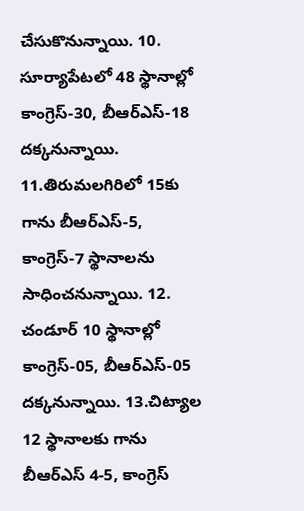చేసుకొనున్నాయి. 10. సూర్యాపేటలో 48 స్థానాల్లో కాంగ్రెస్-30, బీఆర్ఎస్-18 దక్కనున్నాయి. 11.తిరుమలగిరిలో 15కు గాను బీఆర్ఎస్-5, కాంగ్రెస్-7 స్థానాలను సాధించనున్నాయి. 12. చండూర్‌ 10 స్థానాల్లో కాంగ్రెస్-05, బీఆర్ఎస్-05 దక్కనున్నాయి. 13.చిట్యాల 12 స్థానాలకు గాను బీఆర్ఎస్ 4-5, కాంగ్రెస్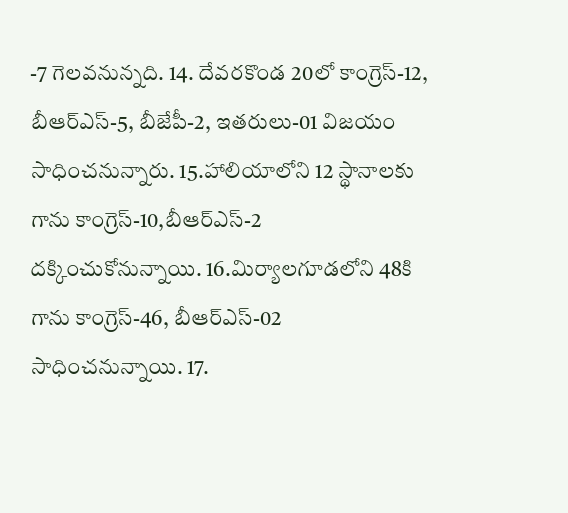-7 గెలవనున్నది. 14. దేవరకొండ 20లో కాంగ్రెస్-12, బీఆర్ఎస్-5, బీజేపీ-2, ఇతరులు-01 విజయం సాధించనున్నారు. 15.హాలియాలోని 12 స్థానాలకు గాను కాంగ్రెస్-10,బీఆర్ఎస్-2 దక్కించుకోనున్నాయి. 16.మిర్యాలగూడలోని 48కి గాను కాంగ్రెస్-46, బీఆర్ఎస్-02 సాధించనున్నాయి. 17.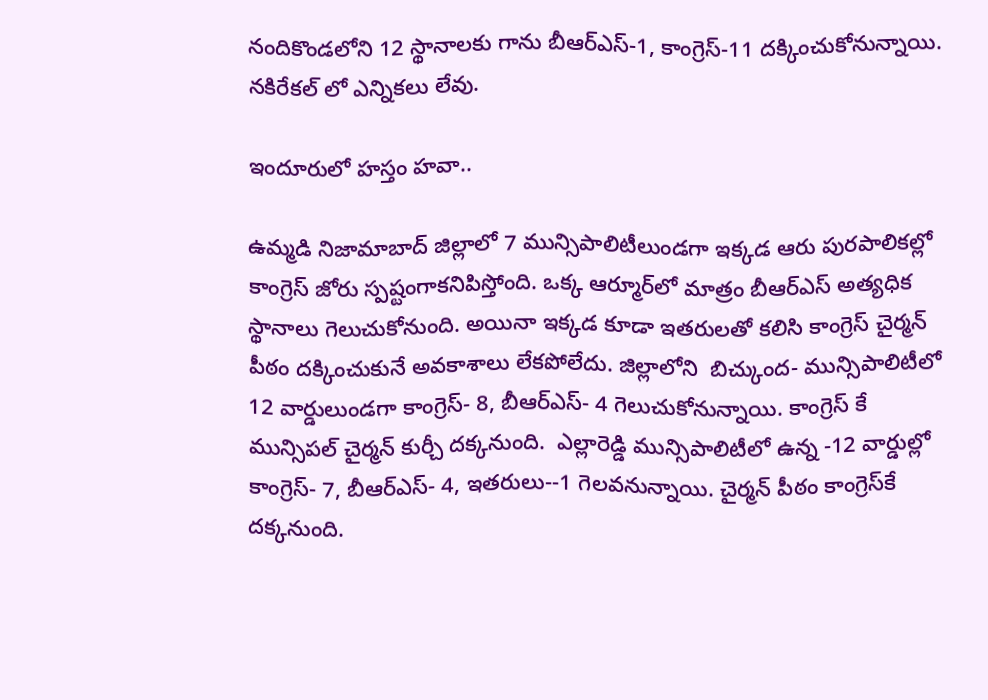నందికొండలోని 12 స్థానాలకు గాను బీఆర్ఎస్-1, కాంగ్రెస్-11 దక్కించుకోనున్నాయి. నకిరేకల్ లో ఎన్నికలు లేవు.

ఇందూరులో హస్తం హవా..

ఉమ్మడి నిజామాబాద్ జిల్లాలో 7 మున్సిపాలిటీలుండగా ఇక్కడ ఆరు పురపాలికల్లో కాంగ్రెస్‌ జోరు స్పష్టంగాకనిపిస్తోంది. ఒక్క ఆర్మూర్‌లో మాత్రం బీఆర్‌ఎస్‌ అత్యధిక స్థానాలు గెలుచుకోనుంది. అయినా ఇక్కడ కూడా ఇతరులతో కలిసి కాంగ్రెస్‌ చైర్మన్ పీఠం దక్కించుకునే అవకాశాలు లేకపోలేదు. జిల్లాలోని  బిచ్కుంద- మున్సిపాలిటీలో 12 వార్డులుండగా కాంగ్రెస్- 8, బీఆర్ఎస్- 4 గెలుచుకోనున్నాయి. కాంగ్రెస్ కే మున్సిపల్ చైర్మన్ కుర్చీ దక్కనుంది.  ఎల్లారెడ్డి మున్సిపాలిటీలో ఉన్న -12 వార్డుల్లో కాంగ్రెస్- 7, బీఆర్ఎస్- 4, ఇతరులు--1 గెలవనున్నాయి. చైర్మన్‌ పీఠం కాంగ్రెస్‌కే దక్కనుంది.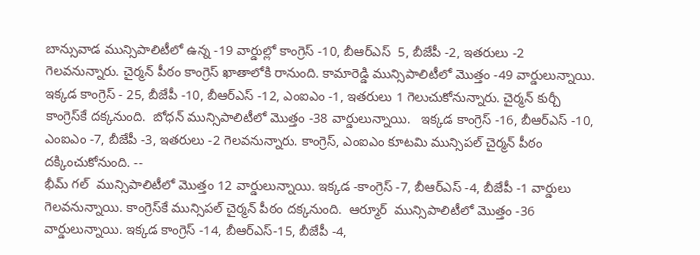బాన్సువాడ మున్సిపాలిటీలో ఉన్న -19 వార్డుల్లో కాంగ్రెస్ -10, బీఆర్ఎస్  5, బీజేపీ -2, ఇతరులు -2 గెలవనున్నారు. చైర్మన్‌ పీఠం కాంగ్రెస్‌ ఖాతాలోకి రానుంది. కామారెడ్డి మున్సిపాలిటీలో మొత్తం -49 వార్డులున్నాయి. ఇక్కడ కాంగ్రెస్ - 25, బీజేపీ -10, బీఆర్ఎస్ -12, ఎంఐఎం -1, ఇతరులు 1 గెలుచుకోనున్నారు. చైర్మన్‌ కుర్చీ కాంగ్రెస్‌కే దక్కనుంది.  బోధన్ మున్సిపాలిటీలో మొత్తం -38 వార్డులున్నాయి.   ఇక్కడ కాంగ్రెస్ -16, బీఆర్ఎస్ -10, ఎంఐఎం -7, బీజేపీ -3, ఇతరులు -2 గెలవనున్నారు. కాంగ్రెస్, ఎంఐఎం కూటమి మున్సిపల్ చైర్మన్ పీఠం దక్కించుకోనుంది. --
భీమ్ గల్  మున్సిపాలిటీలో మొత్తం 12 వార్డులున్నాయి. ఇక్కడ -కాంగ్రెస్ -7, బీఆర్ఎస్ -4, బీజేపీ -1 వార్డులు గెలవనున్నాయి. కాంగ్రెస్‌కే మున్సిపల్ చైర్మన్ పీఠం దక్కనుంది.  ఆర్మూర్  మున్సిపాలిటీలో మొత్తం -36 వార్డులున్నాయి. ఇక్కడ కాంగ్రెస్ -14, బీఆర్ఎస్-15, బీజేపీ -4,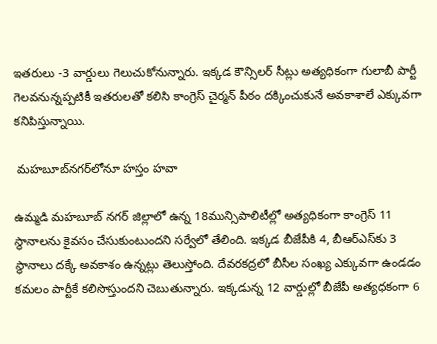ఇతరులు -3 వార్డులు గెలుచుకోనున్నారు. ఇక్కడ కౌన్సిలర్‌ సీట్లు అత్యధికంగా గులాబీ పార్టీ గెలవనున్నప్పటికీ ఇతరులతో కలిసి కాంగ్రెస్‌ చైర్మన్ పీఠం దక్కించుకునే అవకాశాలే ఎక్కువగా కనిపిస్తున్నాయి.

 మహబూబ్‌నగర్‌లోనూ హస్తం హవా

ఉమ్మడి మహబూబ్ నగర్ జిల్లాలో ఉన్న 18మున్సిపాలిటీల్లో అత్యధికంగా కాంగ్రెస్ 11 స్థానాలను కైవసం చేసుకుంటుందని సర్వేలో తేలింది. ఇక్కడ బీజేపీకి 4, బీఆర్ఎస్‌కు 3 స్థానాలు దక్కే అవకాశం ఉన్నట్లు తెలుస్తోంది. దేవరకద్రలో బీసీల సంఖ్య ఎక్కువగా ఉండడం కమలం పార్టీకే కలిసొస్తుందని చెబుతున్నారు. ఇక్కడున్న 12 వార్డుల్లో బీజేపీ అత్యధకంగా 6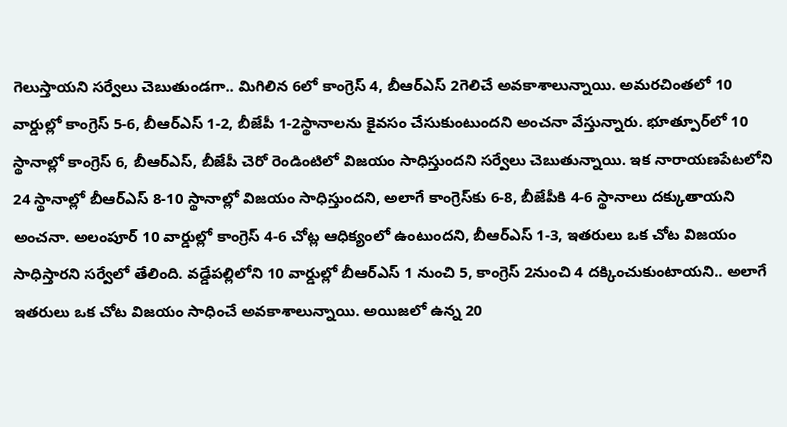గెలుస్తాయని సర్వేలు చెబుతుండగా.. మిగిలిన 6లో కాంగ్రెస్ 4, బీఆర్ఎస్ 2గెలిచే అవకాశాలున్నాయి. అమరచింతలో 10 వార్డుల్లో కాంగ్రెస్ 5-6, బీఆర్ఎస్ 1-2, బీజేపీ 1-2స్థానాలను కైవసం చేసుకుంటుందని అంచనా వేస్తున్నారు. భూత్పూర్‌లో 10 స్థానాల్లో కాంగ్రెస్ 6, బీఆర్ఎస్, బీజేపీ చెరో రెండింటిలో విజయం సాధిస్తుందని సర్వేలు చెబుతున్నాయి. ఇక నారాయణపేటలోని 24 స్థానాల్లో బీఆర్ఎస్ 8-10 స్థానాల్లో విజయం సాధిస్తుందని, అలాగే కాంగ్రెస్‌కు 6-8, బీజేపీకి 4-6 స్థానాలు దక్కుతాయని అంచనా. అలంపూర్‌ 10 వార్డుల్లో కాంగ్రెస్ 4-6 చోట్ల ఆధిక్యంలో ఉంటుందని, బీఆర్ఎస్ 1-3, ఇతరులు ఒక చోట విజయం సాధిస్తారని సర్వేలో తేలింది. వడ్డేపల్లిలోని 10 వార్డుల్లో బీఆర్ఎస్ 1 నుంచి 5, కాంగ్రెస్ 2నుంచి 4 దక్కించుకుంటాయని.. అలాగే ఇతరులు ఒక చోట విజయం సాధించే అవకాశాలున్నాయి. అయిజలో ఉన్న 20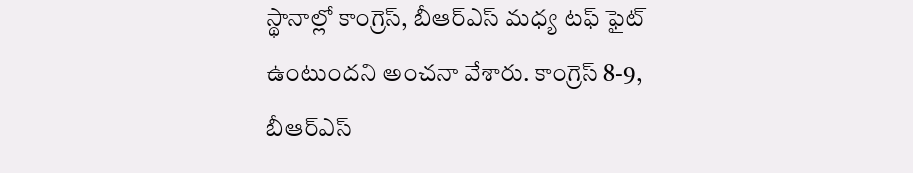స్థానాల్లో కాంగ్రెస్, బీఆర్ఎస్ మధ్య టఫ్ ఫైట్ ఉంటుందని అంచనా వేశారు. కాంగ్రెస్ 8-9, బీఆర్ఎస్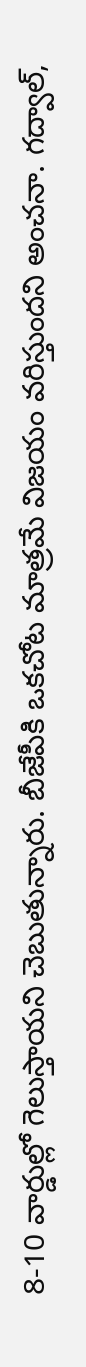8-10 వార్డుల్లో గెలుస్తాయని చెబుతున్నారు. బీజేపీకి ఒకచోట మాత్రమే విజయం వరిస్తుందని అంచనా. గద్వాల్‌,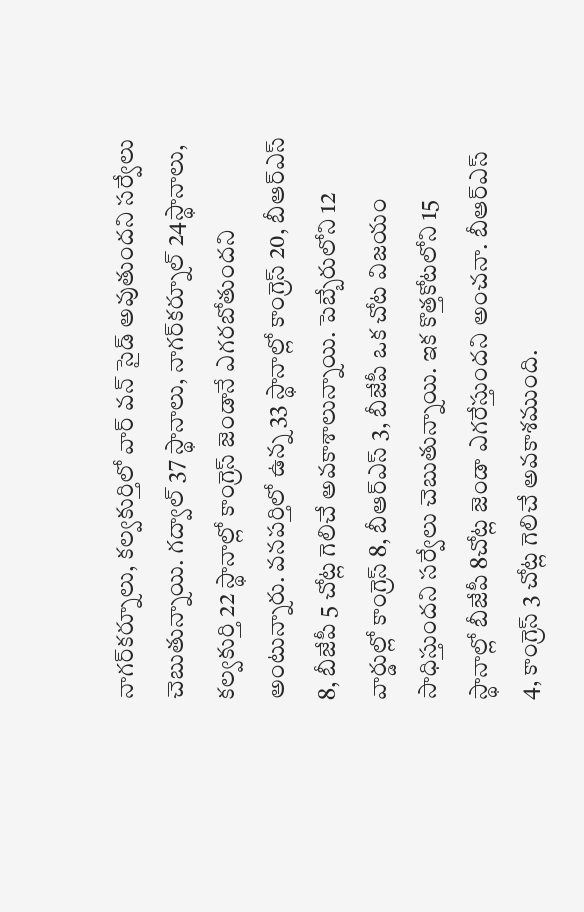నాగర్‌కర్నూలు, కల్వకుర్తిలో వార్‌ వన్‌ సైడ్ అవుతుందని సర్వేలు చెబుతున్నాయి. గద్వాల్ 37 స్థానాలు, నాగర్‌కర్నూల్ 24స్థానాలు, కల్వకుర్తి 22 స్థానాల్లో కాంగ్రెస్ జెండానే ఎగరబోతుందని అంటున్నారు. వనపర్తిలో ఉన్న 33 స్థానాల్లో కాంగ్రెస్ 20, బీఆర్ఎస్ 8, బీజేపీ 5 చోట్ల గెలిచే అవకాశాలున్నాయి. పెబ్బేరులోని 12 వార్డుల్లో కాంగ్రెస్ 8, బీఆర్ఎస్ 3, బీజేపీ ఒక చోట విజయం సాధిస్తుందని సర్వేలు చెబుతున్నాయి. ఇక కొత్తకోటలోని 15 స్థానాల్లో బీజేపీ 8చోట్ల జెండా ఎగరేస్తుందని అంచనా. బీఆర్ఎస్ 4, కాంగ్రెస్ 3 చోట్ల గెలిచే అవకాశముంది.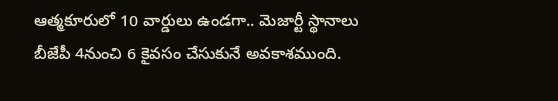ఆత్మకూరులో 10 వార్డులు ఉండగా.. మెజార్టీ స్థానాలు బీజేపీ 4నుంచి 6 కైవసం చేసుకునే అవకాశముంది.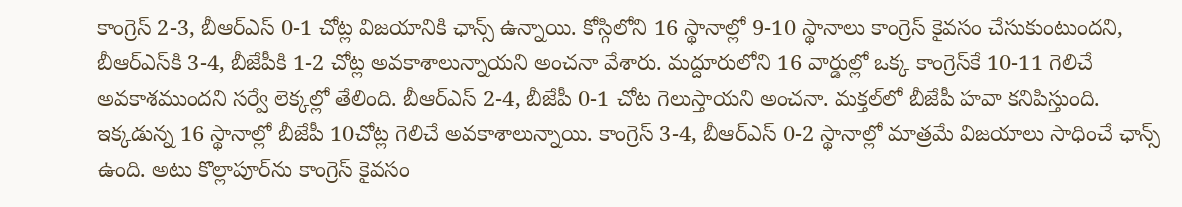కాంగ్రెస్ 2-3, బీఆర్ఎస్ 0-1 చోట్ల విజయానికి ఛాన్స్ ఉన్నాయి. కోస్గిలోని 16 స్థానాల్లో 9-10 స్థానాలు కాంగ్రెస్ కైవసం చేసుకుంటుందని, బీఆర్ఎస్‌కి 3-4, బీజేపీకి 1-2 చోట్ల అవకాశాలున్నాయని అంచనా వేశారు. మద్దూరులోని 16 వార్డుల్లో ఒక్క కాంగ్రెస్‌కే 10-11 గెలిచే అవకాశముందని సర్వే లెక్కల్లో తేలింది. బీఆర్ఎస్ 2-4, బీజేపీ 0-1 చోట గెలుస్తాయని అంచనా. మక్తల్‌లో బీజేపీ హవా కనిపిస్తుంది. ఇక్కడున్న 16 స్థానాల్లో బీజేపీ 10చోట్ల గెలిచే అవకాశాలున్నాయి. కాంగ్రెస్ 3-4, బీఆర్ఎస్ 0-2 స్థానాల్లో మాత్రమే విజయాలు సాధించే ఛాన్స్ ఉంది. అటు కొల్లాపూర్‌ను కాంగ్రెస్ కైవసం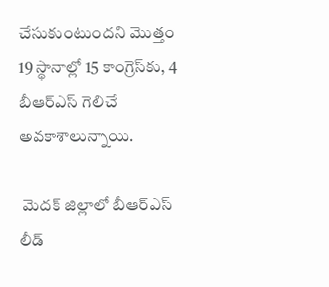చేసుకుంటుందని మొత్తం 19 స్థానాల్లో 15 కాంగ్రెస్‌కు, 4 బీఆర్ఎస్ గెలిచే అవకాశాలున్నాయి.

 మెదక్ జిల్లాలో బీఆర్ఎస్ లీడ్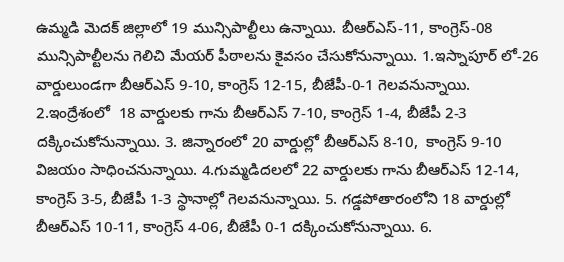ఉమ్మడి మెదక్ జిల్లాలో 19 మున్సిపాల్టీలు ఉన్నాయి. బీఆర్ఎస్-11, కాంగ్రెస్-08 మున్సిపాల్టీలను గెలిచి మేయర్ పీఠాలను కైవసం చేసుకోనున్నాయి. 1.ఇస్నాపూర్ లో-26 వార్డులుండగా బీఆర్ఎస్‌ 9-10, కాంగ్రెస్ 12-15, బీజేపీ-0-1 గెలవనున్నాయి. 2.ఇంద్రేశంలో  18 వార్డులకు గాను బీఆర్ఎస్ 7-10, కాంగ్రెస్ 1-4, బీజేపీ 2-3 దక్కించుకోనున్నాయి. 3. జిన్నారంలో 20 వార్డుల్లో బీఆర్ఎస్ 8-10,  కాంగ్రెస్ 9-10 విజయం సాధించనున్నాయి. 4.గుమ్మడిదలలో 22 వార్డులకు గాను బీఆర్ఎస్‌ 12-14, కాంగ్రెస్ 3-5, బీజేపీ 1-3 స్థానాల్లో గెలవనున్నాయి. 5. గడ్డపోతారంలోని 18 వార్డుల్లో బీఆర్ఎస్‌ 10-11, కాంగ్రెస్ 4-06, బీజేపీ 0-1 దక్కించుకోనున్నాయి. 6.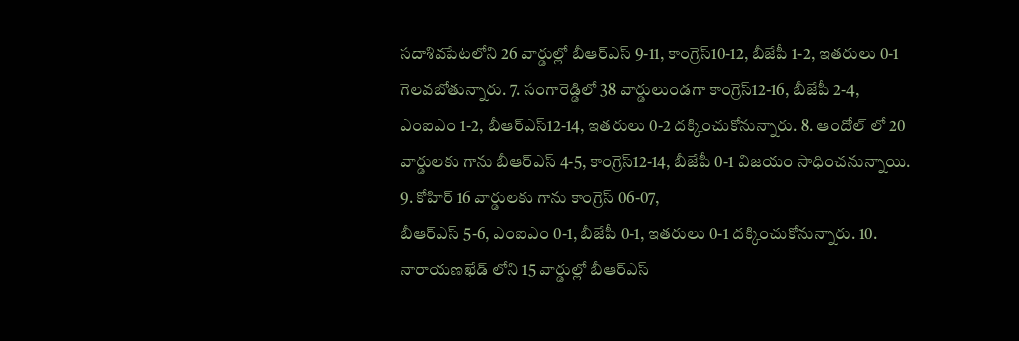సదాశివపేటలోని 26 వార్డుల్లో బీఆర్ఎస్ 9-11, కాంగ్రెస్10-12, బీజేపీ 1-2, ఇతరులు 0-1 గెలవబోతున్నారు. 7. సంగారెడ్డిలో 38 వార్డులుండగా కాంగ్రెస్12-16, బీజేపీ 2-4, ఎంఐఎం 1-2, బీఆర్ఎస్12-14, ఇతరులు 0-2 దక్కించుకోనున్నారు. 8. ఆందోల్ లో 20 వార్డులకు గాను బీఆర్ఎస్ 4-5, కాంగ్రెస్12-14, బీజేపీ 0-1 విజయం సాధించనున్నాయి. 9. కోహిర్ 16 వార్డులకు గాను కాంగ్రెస్ 06-07,
బీఆర్ఎస్ 5-6, ఎంఐఎం 0-1, బీజేపీ 0-1, ఇతరులు 0-1 దక్కించుకోనున్నారు. 10. నారాయణఖేడ్ లోని 15 వార్డుల్లో బీఆర్ఎస్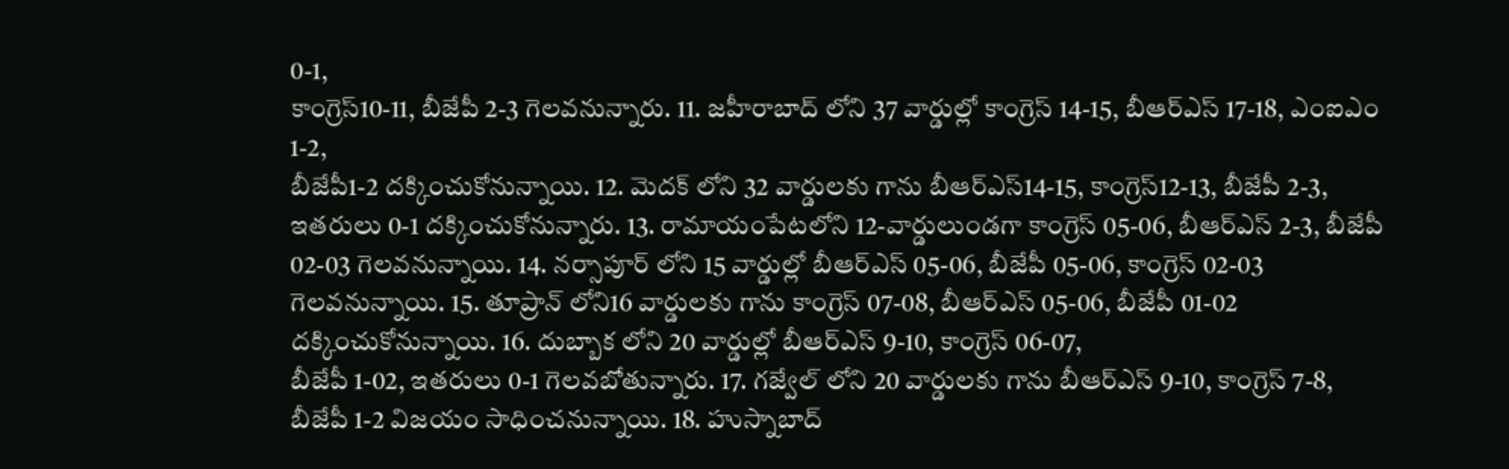0-1,
కాంగ్రెస్10-11, బీజేపీ 2-3 గెలవనున్నారు. 11. జహీరాబాద్ లోని 37 వార్డుల్లో కాంగ్రెస్ 14-15, బీఆర్ఎస్ 17-18, ఎంఐఎం 1-2,
బీజేపీ1-2 దక్కించుకోనున్నాయి. 12. మెదక్ లోని 32 వార్డులకు గాను బీఆర్ఎస్14-15, కాంగ్రెస్12-13, బీజేపీ 2-3, ఇతరులు 0-1 దక్కించుకోనున్నారు. 13. రామాయంపేటలోని 12-వార్డులుండగా కాంగ్రెస్ 05-06, బీఆర్ఎస్ 2-3, బీజేపీ 02-03 గెలవనున్నాయి. 14. నర్సాపూర్ లోని 15 వార్డుల్లో బీఆర్ఎస్ 05-06, బీజేపీ 05-06, కాంగ్రెస్ 02-03 గెలవనున్నాయి. 15. తూప్రాన్ లోని16 వార్డులకు గాను కాంగ్రెస్ 07-08, బీఆర్ఎస్ 05-06, బీజేపీ 01-02 దక్కించుకోనున్నాయి. 16. దుబ్బాక లోని 20 వార్డుల్లో బీఆర్ఎస్ 9-10, కాంగ్రెస్ 06-07,
బీజేపీ 1-02, ఇతరులు 0-1 గెలవబోతున్నారు. 17. గజ్వేల్ లోని 20 వార్డులకు గాను బీఆర్ఎస్‌ 9-10, కాంగ్రెస్ 7-8, బీజేపీ 1-2 విజయం సాధించనున్నాయి. 18. హుస్నాబాద్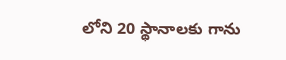లోని 20 స్థానాలకు గాను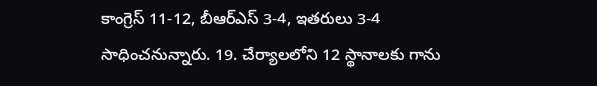కాంగ్రెస్ 11-12, బీఆర్ఎస్‌ 3-4, ఇతరులు 3-4 సాధించనున్నారు. 19. చేర్యాలలోని 12 స్థానాలకు గాను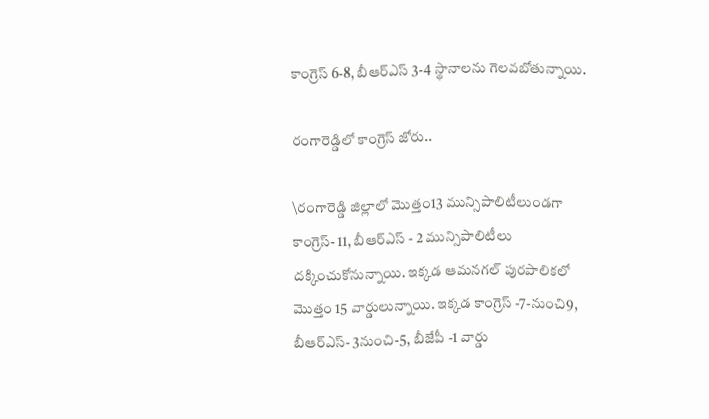కాంగ్రెస్ 6-8, బీఆర్ఎస్ 3-4 స్థానాలను గెలవబోతున్నాయి.

రంగారెడ్డిలో కాంగ్రెస్‌ జోరు..

\రంగారెడ్డి జిల్లాలో మొత్తం13 మున్సిపాలిటీలుండగా  కాంగ్రెస్- 11, బీఆర్ఎస్ - 2 మున్సిపాలిటీలు దక్కించుకోనున్నాయి. ఇక్కడ ఆమనగల్‌ పురపాలికలో మొత్తం 15 వార్డులున్నాయి. ఇక్కడ కాంగ్రెస్ -7-నుంచి9, బీఆర్ఎస్- 3నుంచి-5, బీజేపీ -1 వార్డు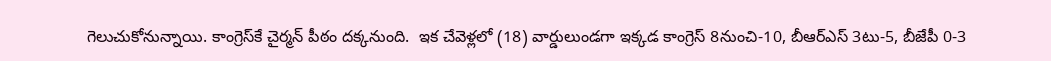గెలుచుకోనున్నాయి. కాంగ్రెస్‌కే చైర్మన్‌ పీఠం దక్కనుంది.  ఇక చేవెళ్లలో (18) వార్డులుండగా ఇక్కడ కాంగ్రెస్ 8నుంచి-10, బీఆర్ఎస్ 3టు-5, బీజేపీ 0-3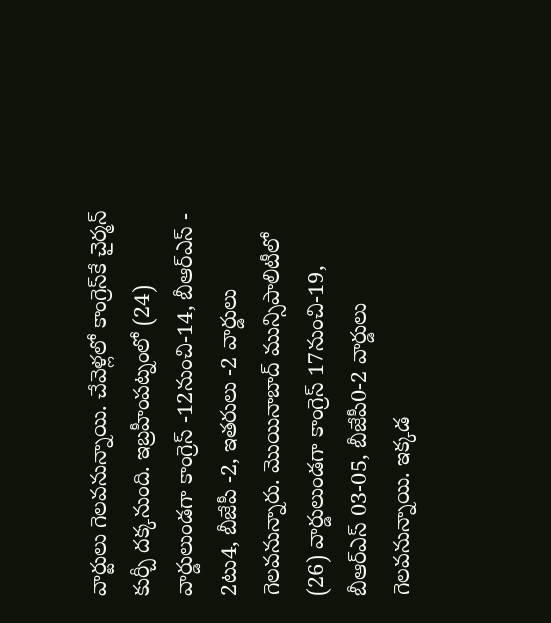వార్టులు గెలవనున్నాయి. చేవెళ్లలో కాంగ్రెస్‌కే చైర్మన్‌ కుర్చీ దక్కనుంది. ఇబ్రహీంపట్నంలో (24) వార్డులుండగా కాంగ్రెస్ -12నుంచి-14, బీఆర్ఎస్ - 2టు4, బీజేపీ -2, ఇతరులు -2 వార్డులు గెలవనున్నారు. మొయినాబాద్‌ మున్సిపాలిటీలో (26) వార్డులుండగా కాంగ్రెస్ 17నుంచి-19, బీఆర్ఎస్ 03-05, బీజేపీ0-2 వార్డులు గెలవనున్నాయి. ఇక్కడ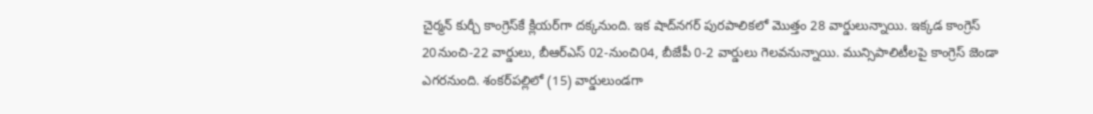చైర్మన్‌ కుర్చీ కాంగ్రెస్‌కే క్లియర్‌గా దక్కనుంది. ఇక షాద్‌నగర్‌ పురపాలికలో మొత్తం 28 వార్డులున్నాయి. ఇక్కడ కాంగ్రెస్ 20నుంచి-22 వార్డులు, బీఆర్ఎస్ 02-నుంచి04, బీజేపీ 0-2 వార్డులు గెలవనున్నాయి. మున్సిపాలిటీలపై కాంగ్రెస్ జెండా ఎగరనుంది. శంకర్‌పల్లిలో (15) వార్డులుండగా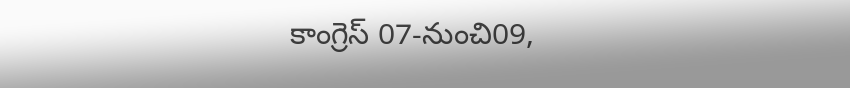కాంగ్రెస్ 07-నుంచి09,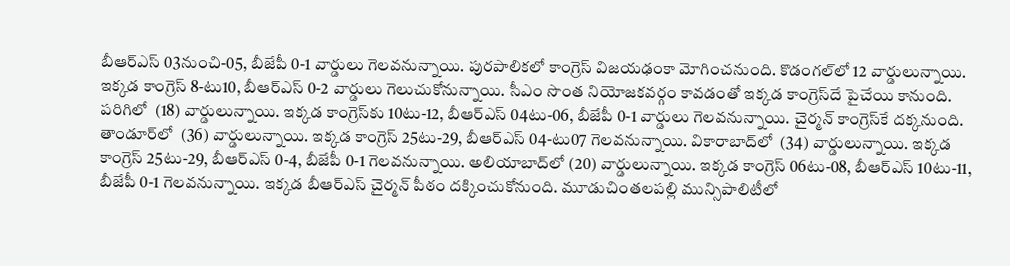బీఆర్ఎస్ 03నుంచి-05, బీజేపీ 0-1 వార్డులు గెలవనున్నాయి. పురపాలికలో కాంగ్రెస్‌ విజయఢంకా మోగించనుంది. కొడంగల్‌లో 12 వార్డులున్నాయి. ఇక్కడ కాంగ్రెస్ 8-టు10, బీఆర్ఎస్ 0-2 వార్డులు గెలుచుకోనున్నాయి. సీఎం సొంత నియోజకవర్గం కావడంతో ఇక్కడ కాంగ్రెస్‌దే పైచేయి కానుంది. పరిగిలో  (18) వార్డులున్నాయి. ఇక్కడ కాంగ్రెస్‌కు 10టు-12, బీఆర్ఎస్ 04టు-06, బీజేపీ 0-1 వార్డులు గెలవనున్నాయి. చైర్మన్‌ కాంగ్రెస్‌కే దక్కనుంది. తాండూర్‌లో  (36) వార్డులున్నాయి. ఇక్కడ కాంగ్రెస్ 25టు-29, బీఆర్ఎస్ 04-టు07 గెలవనున్నాయి. వికారాబాద్‌లో  (34) వార్డులున్నాయి. ఇక్కడ కాంగ్రెస్ 25టు-29, బీఆర్ఎస్ 0-4, బీజేపీ 0-1 గెలవనున్నాయి. అలియాబాద్‌లో (20) వార్డులున్నాయి. ఇక్కడ కాంగ్రెస్ 06టు-08, బీఆర్ఎస్ 10టు-11, బీజేపీ 0-1 గెలవనున్నాయి. ఇక్కడ బీఆర్‌ఎస్‌ చైర్మన్‌ పీఠం దక్కించుకోనుంది. మూడుచింతలపల్లి మున్సిపాలిటీలో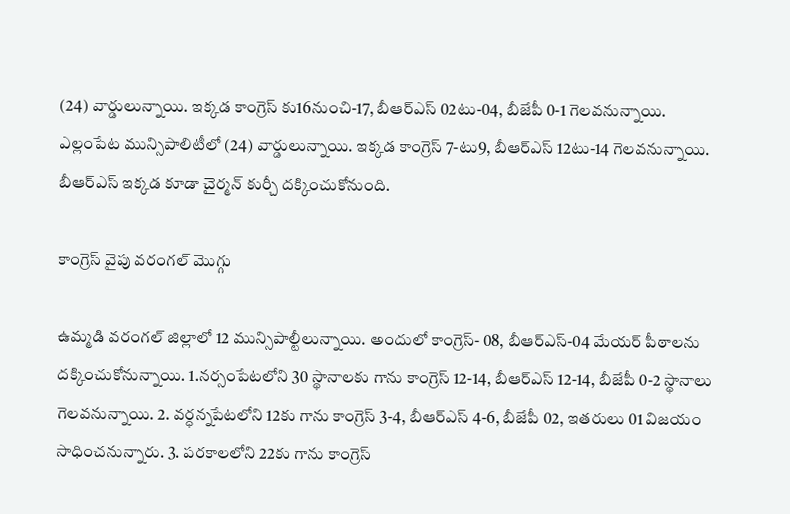(24) వార్డులున్నాయి. ఇక్కడ కాంగ్రెస్ కు16నుంచి-17, బీఆర్ఎస్ 02టు-04, బీజేపీ 0-1 గెలవనున్నాయి. ఎల్లంపేట మున్సిపాలిటీలో (24) వార్డులున్నాయి. ఇక్కడ కాంగ్రెస్ 7-టు9, బీఆర్ఎస్ 12టు-14 గెలవనున్నాయి. బీఆర్‌ఎస్‌ ఇక్కడ కూడా చైర్మన్‌ కుర్చీ దక్కించుకోనుంది.

కాంగ్రెస్ వైపు వరంగల్ మొగ్గు

ఉమ్మడి వరంగల్ జిల్లాలో 12 మున్సిపాల్టీలున్నాయి. అందులో కాంగ్రెస్- 08, బీఆర్ఎస్-04 మేయర్ పీఠాలను దక్కించుకోనున్నాయి. 1.నర్సంపేటలోని 30 స్థానాలకు గాను కాంగ్రెస్ 12-14, బీఆర్ఎస్ 12-14, బీజేపీ 0-2 స్థానాలు గెలవనున్నాయి. 2. వర్ధన్నపేటలోని 12కు గాను కాంగ్రెస్ 3-4, బీఆర్ఎస్ 4-6, బీజేపీ 02, ఇతరులు 01 విజయం సాధించనున్నారు. 3. పరకాలలోని 22కు గాను కాంగ్రెస్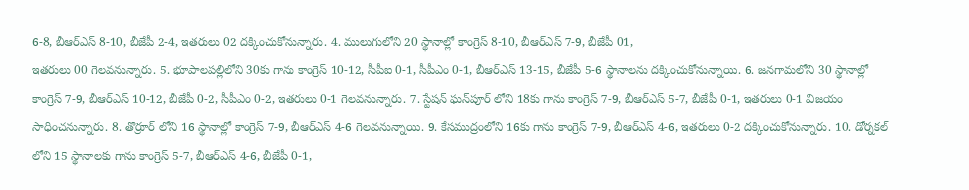6-8, బీఆర్ఎస్ 8-10, బీజేపీ 2-4, ఇతరులు 02 దక్కించుకోనున్నారు. 4. ములుగులోని 20 స్థానాల్లో కాంగ్రెస్ 8-10, బీఆర్ఎస్ 7-9, బీజేపీ 01,
ఇతరులు 00 గెలవనున్నారు. 5. భూపాలపల్లిలోని 30కు గాను కాంగ్రెస్ 10-12, సీపీఐ 0-1, సీపీఎం 0-1, బీఆర్ఎస్ 13-15, బీజేపీ 5-6 స్థానాలను దక్కించుకోనున్నాయి. 6. జనగామలోని 30 స్థానాల్లో కాంగ్రెస్ 7-9, బీఆర్ఎస్ 10-12, బీజేపీ 0-2, సీపీఎం 0-2, ఇతరులు 0-1 గెలవనున్నారు. 7. స్టేషన్‌ ఘన్‌పూర్‌ లోని 18కు గాను కాంగ్రెస్ 7-9, బీఆర్ఎస్ 5-7, బీజేపీ 0-1, ఇతరులు 0-1 విజయం సాధించనున్నారు. 8. తొర్రూర్‌ లోని 16 స్థానాల్లో కాంగ్రెస్ 7-9, బీఆర్ఎస్ 4-6 గెలవనున్నాయి. 9. కేసముద్రంలోని 16కు గాను కాంగ్రెస్ 7-9, బీఆర్ఎస్ 4-6, ఇతరులు 0-2 దక్కించుకోనున్నారు. 10. డోర్నకల్‌ లోని 15 స్థానాలకు గాను కాంగ్రెస్ 5-7, బీఆర్ఎస్ 4-6, బీజేపీ 0-1,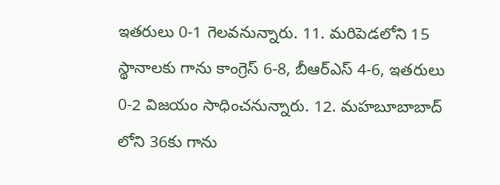ఇతరులు 0-1 గెలవనున్నారు. 11. మరిపెడలోని 15 స్థానాలకు గాను కాంగ్రెస్ 6-8, బీఆర్ఎస్ 4-6, ఇతరులు 0-2 విజయం సాధించనున్నారు. 12. మహబూబాబాద్‌ లోని 36కు గాను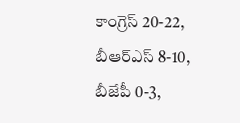కాంగ్రెస్ 20-22, బీఆర్ఎస్ 8-10, బీజేపీ 0-3,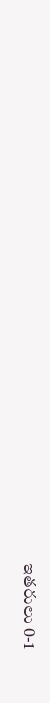ఇతరులు 0-1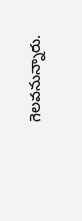గెలవనున్నారు.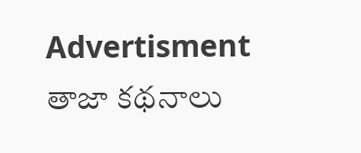Advertisment
తాజా కథనాలు